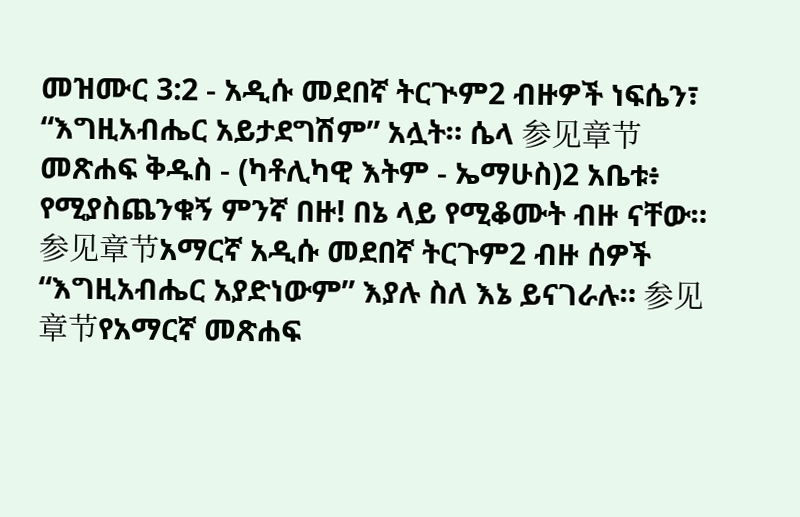መዝሙር 3:2 - አዲሱ መደበኛ ትርጒም2 ብዙዎች ነፍሴን፣ “እግዚአብሔር አይታደግሽም” አሏት። ሴላ 参见章节መጽሐፍ ቅዱስ - (ካቶሊካዊ እትም - ኤማሁስ)2 አቤቱ፥ የሚያስጨንቁኝ ምንኛ በዙ! በኔ ላይ የሚቆሙት ብዙ ናቸው። 参见章节አማርኛ አዲሱ መደበኛ ትርጉም2 ብዙ ሰዎች “እግዚአብሔር አያድነውም” እያሉ ስለ እኔ ይናገራሉ። 参见章节የአማርኛ መጽሐፍ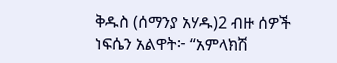ቅዱስ (ሰማንያ አሃዱ)2 ብዙ ሰዎች ነፍሴን አልዋት፦ “አምላክሽ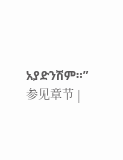አያድንሽም።” 参见章节 |